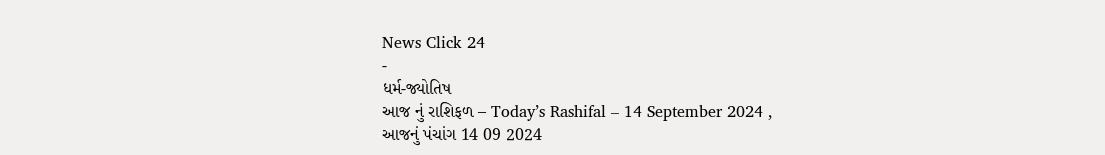News Click 24
-
ધર્મ-જ્યોતિષ
આજ નું રાશિફળ – Today’s Rashifal – 14 September 2024 ,
આજનું પંચાંગ 14 09 2024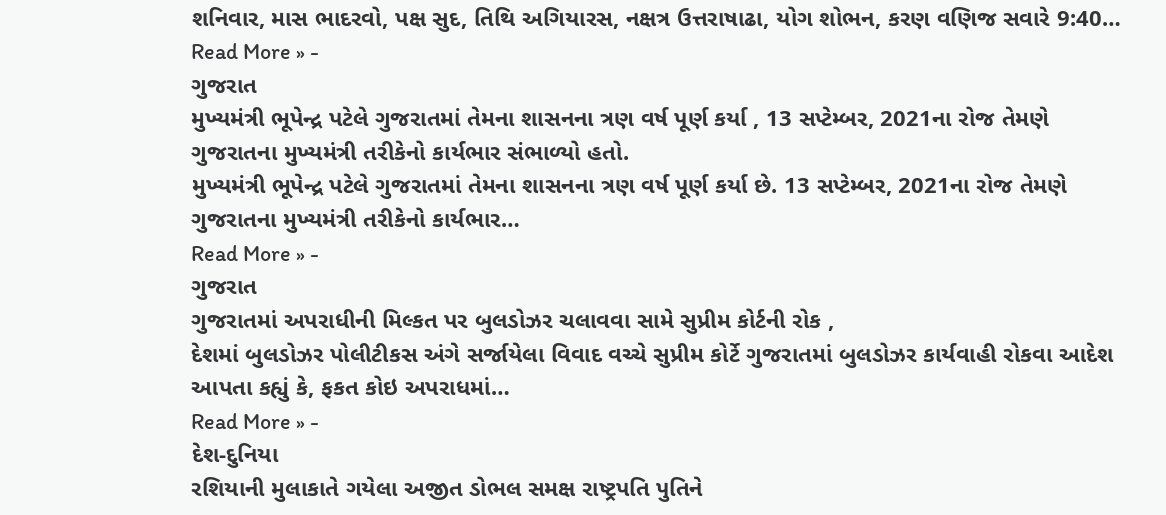શનિવાર, માસ ભાદરવો, પક્ષ સુદ, તિથિ અગિયારસ, નક્ષત્ર ઉત્તરાષાઢા, યોગ શોભન, કરણ વણિજ સવારે 9:40…
Read More » -
ગુજરાત
મુખ્યમંત્રી ભૂપેન્દ્ર પટેલે ગુજરાતમાં તેમના શાસનના ત્રણ વર્ષ પૂર્ણ કર્યા , 13 સપ્ટેમ્બર, 2021ના રોજ તેમણે ગુજરાતના મુખ્યમંત્રી તરીકેનો કાર્યભાર સંભાળ્યો હતો.
મુખ્યમંત્રી ભૂપેન્દ્ર પટેલે ગુજરાતમાં તેમના શાસનના ત્રણ વર્ષ પૂર્ણ કર્યા છે. 13 સપ્ટેમ્બર, 2021ના રોજ તેમણે ગુજરાતના મુખ્યમંત્રી તરીકેનો કાર્યભાર…
Read More » -
ગુજરાત
ગુજરાતમાં અપરાધીની મિલ્કત પર બુલડોઝર ચલાવવા સામે સુપ્રીમ કોર્ટની રોક ,
દેશમાં બુલડોઝર પોલીટીકસ અંગે સર્જાયેલા વિવાદ વચ્ચે સુપ્રીમ કોર્ટે ગુજરાતમાં બુલડોઝર કાર્યવાહી રોકવા આદેશ આપતા કહ્યું કે, ફકત કોઇ અપરાધમાં…
Read More » -
દેશ-દુનિયા
રશિયાની મુલાકાતે ગયેલા અજીત ડોભલ સમક્ષ રાષ્ટ્રપતિ પુતિને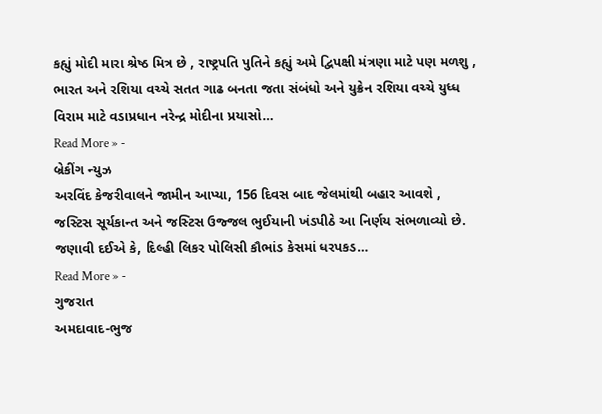કહ્યું મોદી મારા શ્રેષ્ઠ મિત્ર છે , રાષ્ટ્રપતિ પુતિને કહ્યું અમે દ્વિપક્ષી મંત્રણા માટે પણ મળશુ ,
ભારત અને રશિયા વચ્ચે સતત ગાઢ બનતા જતા સંબંધો અને યુક્રેન રશિયા વચ્ચે યુધ્ધ વિરામ માટે વડાપ્રધાન નરેન્દ્ર મોદીના પ્રયાસો…
Read More » -
બ્રેકીંગ ન્યુઝ
અરવિંદ કેજરીવાલને જામીન આપ્યા, 156 દિવસ બાદ જેલમાંથી બહાર આવશે ,
જસ્ટિસ સૂર્યકાન્ત અને જસ્ટિસ ઉજ્જલ ભુઈયાની ખંડપીઠે આ નિર્ણય સંભળાવ્યો છે. જણાવી દઈએ કે, દિલ્હી લિકર પોલિસી કૌભાંડ કેસમાં ધરપકડ…
Read More » -
ગુજરાત
અમદાવાદ-ભુજ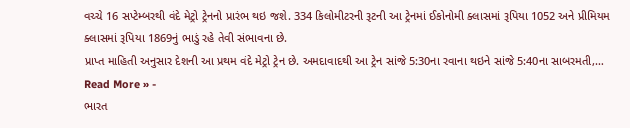વચ્ચે 16 સપ્ટેમ્બરથી વંદે મેટ્રો ટ્રેનનો પ્રારંભ થઇ જશે. 334 કિલોમીટરની રૂટની આ ટ્રેનમાં ઈકોનોમી ક્લાસમાં રૂપિયા 1052 અને પ્રીમિયમ ક્લાસમાં રૂપિયા 1869નું ભાડું રહે તેવી સંભાવના છે.
પ્રાપ્ત માહિતી અનુસાર દેશની આ પ્રથમ વંદે મેટ્રો ટ્રેન છે. અમદાવાદથી આ ટ્રેન સાંજે 5:30ના રવાના થઇને સાંજે 5:40ના સાબરમતી,…
Read More » -
ભારત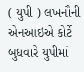( યુપી ) લખનૌની એનઆઇએ કોર્ટે બુધવારે યુપીમાં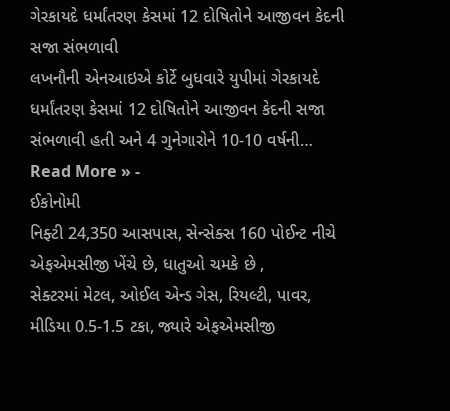ગેરકાયદે ધર્માંતરણ કેસમાં 12 દોષિતોને આજીવન કેદની સજા સંભળાવી
લખનૌની એનઆઇએ કોર્ટે બુધવારે યુપીમાં ગેરકાયદે ધર્માંતરણ કેસમાં 12 દોષિતોને આજીવન કેદની સજા સંભળાવી હતી અને 4 ગુનેગારોને 10-10 વર્ષની…
Read More » -
ઈકોનોમી
નિફ્ટી 24,350 આસપાસ, સેન્સેક્સ 160 પોઈન્ટ નીચે એફએમસીજી ખેંચે છે, ધાતુઓ ચમકે છે ,
સેક્ટરમાં મેટલ, ઓઈલ એન્ડ ગેસ, રિયલ્ટી, પાવર, મીડિયા 0.5-1.5 ટકા, જ્યારે એફએમસીજી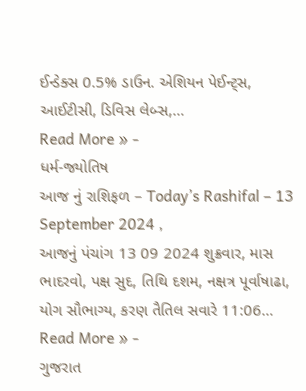ઈન્ડેક્સ 0.5% ડાઉન. એશિયન પેઈન્ટ્સ, આઈટીસી, ડિવિસ લેબ્સ,…
Read More » -
ધર્મ-જ્યોતિષ
આજ નું રાશિફળ – Today’s Rashifal – 13 September 2024 ,
આજનું પંચાંગ 13 09 2024 શુક્રવાર, માસ ભાદરવો, પક્ષ સુદ, તિથિ દશમ, નક્ષત્ર પૂર્વાષાઢા, યોગ સૌભાગ્ય, કરણ તૈતિલ સવારે 11:06…
Read More » -
ગુજરાત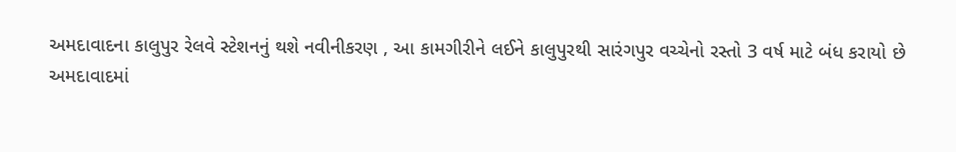અમદાવાદના કાલુપુર રેલવે સ્ટેશનનું થશે નવીનીકરણ , આ કામગીરીને લઈને કાલુપુરથી સારંગપુર વચ્ચેનો રસ્તો 3 વર્ષ માટે બંધ કરાયો છે
અમદાવાદમાં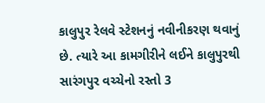કાલુપુર રેલવે સ્ટેશનનું નવીનીકરણ થવાનું છે. ત્યારે આ કામગીરીને લઈને કાલુપુરથી સારંગપુર વચ્ચેનો રસ્તો 3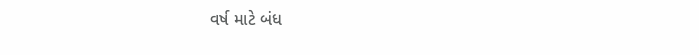વર્ષ માટે બંધ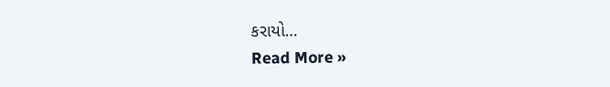કરાયો…
Read More »